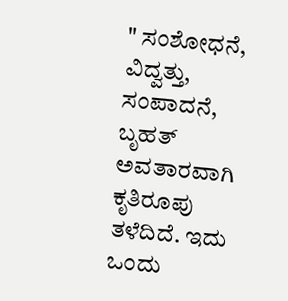" ಸಂಶೋಧನೆ, ವಿದ್ವತ್ತು, ಸಂಪಾದನೆ, ಬೃಹತ್ ಅವತಾರವಾಗಿ ಕೃತಿರೂಪು ತಳೆದಿದೆ. ಇದು ಒಂದು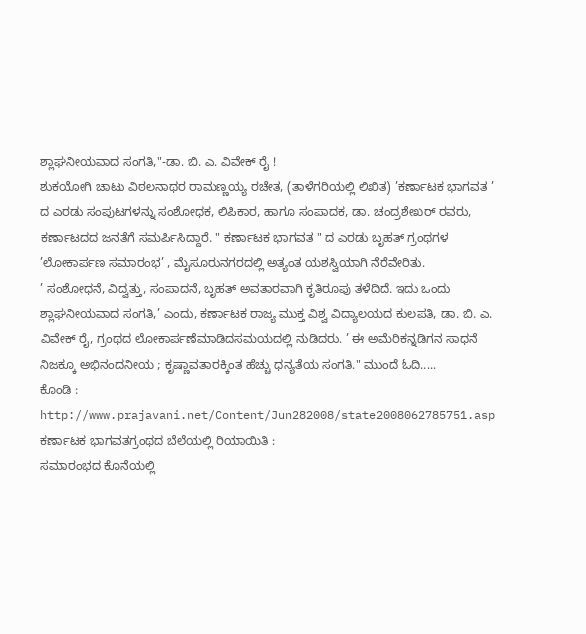ಶ್ಲಾಘನೀಯವಾದ ಸಂಗತಿ,"-ಡಾ. ಬಿ. ಎ. ವಿವೇಕ್ ರೈ !
ಶುಕಯೋಗಿ ಚಾಟು ವಿಠಲನಾಥರ ರಾಮಣ್ಣಯ್ಯ ರಚೇತ, (ತಾಳೆಗರಿಯಲ್ಲಿ ಲಿಖಿತ) ’ಕರ್ಣಾಟಕ ಭಾಗವತ ’ ದ ಎರಡು ಸಂಪುಟಗಳನ್ನು ಸಂಶೋಧಕ, ಲಿಪಿಕಾರ, ಹಾಗೂ ಸಂಪಾದಕ, ಡಾ. ಚಂದ್ರಶೇಖರ್ ರವರು, ಕರ್ಣಾಟದದ ಜನತೆಗೆ ಸಮರ್ಪಿಸಿದ್ದಾರೆ. " ಕರ್ಣಾಟಕ ಭಾಗವತ " ದ ಎರಡು ಬೃಹತ್ ಗ್ರಂಥಗಳ ’ಲೋಕಾರ್ಪಣ ಸಮಾರಂಭ’ , ಮೈಸೂರುನಗರದಲ್ಲಿ ಅತ್ಯಂತ ಯಶಸ್ವಿಯಾಗಿ ನೆರೆವೇರಿತು.
’ ಸಂಶೋಧನೆ, ವಿದ್ವತ್ತು, ಸಂಪಾದನೆ, ಬೃಹತ್ ಅವತಾರವಾಗಿ ಕೃತಿರೂಪು ತಳೆದಿದೆ. ಇದು ಒಂದು ಶ್ಲಾಘನೀಯವಾದ ಸಂಗತಿ,’ ಎಂದು, ಕರ್ಣಾಟಕ ರಾಜ್ಯ ಮುಕ್ತ ವಿಶ್ವ ವಿದ್ಯಾಲಯದ ಕುಲಪತಿ, ಡಾ. ಬಿ. ಎ. ವಿವೇಕ್ ರೈ, ಗ್ರಂಥದ ಲೋಕಾರ್ಪಣೆಮಾಡಿದಸಮಯದಲ್ಲಿ ನುಡಿದರು. ’ ಈ ಅಮೆರಿಕನ್ನಡಿಗನ ಸಾಧನೆ ನಿಜಕ್ಕೂ ಅಭಿನಂದನೀಯ ; ಕೃಷ್ಣಾವತಾರಕ್ಕಿಂತ ಹೆಚ್ಚು ಧನ್ಯತೆಯ ಸಂಗತಿ." ಮುಂದೆ ಓದಿ.....
ಕೊಂಡಿ :
http://www.prajavani.net/Content/Jun282008/state2008062785751.asp
ಕರ್ಣಾಟಕ ಭಾಗವತಗ್ರಂಥದ ಬೆಲೆಯಲ್ಲಿ ರಿಯಾಯಿತಿ :
ಸಮಾರಂಭದ ಕೊನೆಯಲ್ಲಿ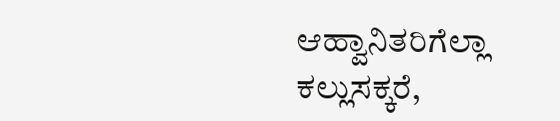ಆಹ್ವಾನಿತರಿಗೆಲ್ಲಾ ಕಲ್ಲುಸಕ್ಕರೆ,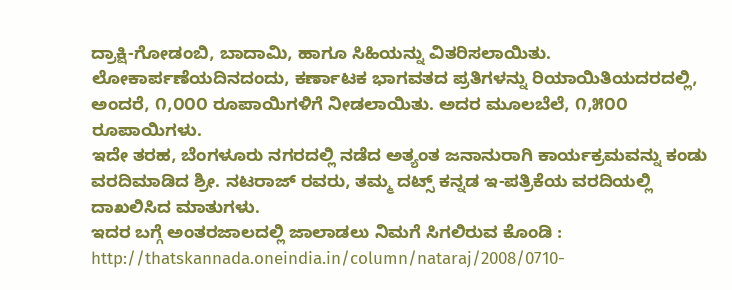ದ್ರಾಕ್ಷಿ-ಗೋಡಂಬಿ, ಬಾದಾಮಿ, ಹಾಗೂ ಸಿಹಿಯನ್ನು ವಿತರಿಸಲಾಯಿತು. ಲೋಕಾರ್ಪಣೆಯದಿನದಂದು, ಕರ್ಣಾಟಕ ಭಾಗವತದ ಪ್ರತಿಗಳನ್ನು ರಿಯಾಯಿತಿಯದರದಲ್ಲಿ, ಅಂದರೆ, ೧,೦೦೦ ರೂಪಾಯಿಗಳಿಗೆ ನೀಡಲಾಯಿತು. ಅದರ ಮೂಲಬೆಲೆ, ೧,೫೦೦ ರೂಪಾಯಿಗಳು.
ಇದೇ ತರಹ, ಬೆಂಗಳೂರು ನಗರದಲ್ಲಿ ನಡೆದ ಅತ್ಯಂತ ಜನಾನುರಾಗಿ ಕಾರ್ಯಕ್ರಮವನ್ನು ಕಂಡು ವರದಿಮಾಡಿದ ಶ್ರೀ. ನಟರಾಜ್ ರವರು, ತಮ್ಮ ದಟ್ಸ್ ಕನ್ನಡ ಇ-ಪತ್ರಿಕೆಯ ವರದಿಯಲ್ಲಿ ದಾಖಲಿಸಿದ ಮಾತುಗಳು.
ಇದರ ಬಗ್ಗೆ ಅಂತರಜಾಲದಲ್ಲಿ ಜಾಲಾಡಲು ನಿಮಗೆ ಸಿಗಲಿರುವ ಕೊಂಡಿ :
http://thatskannada.oneindia.in/column/nataraj/2008/0710-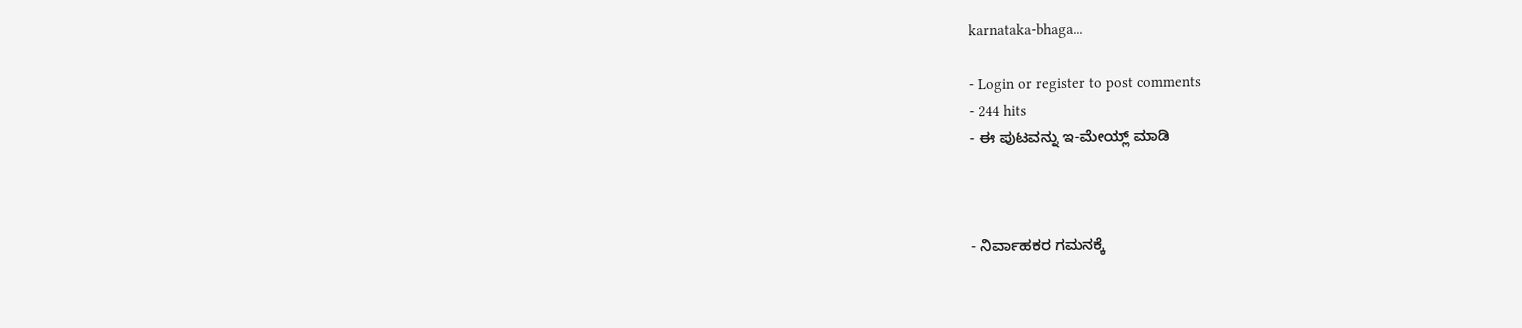karnataka-bhaga...

- Login or register to post comments
- 244 hits
- ಈ ಪುಟವನ್ನು ಇ-ಮೇಯ್ಲ್ ಮಾಡಿ



- ನಿರ್ವಾಹಕರ ಗಮನಕ್ಕೆ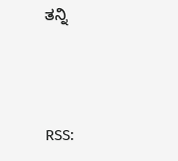ತನ್ನಿ



RSS: